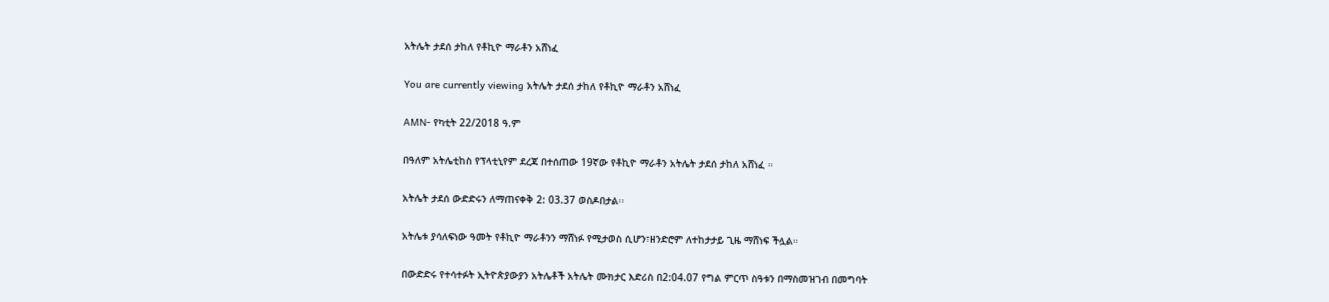አትሌት ታደሰ ታከለ የቶኪዮ ማራቶን አሸነፈ

You are currently viewing አትሌት ታደሰ ታከለ የቶኪዮ ማራቶን አሸነፈ

AMN- የካቲት 22/2018 ዓ.ም

በዓለም አትሌቲከስ የፕላቲኒየም ደረጃ በተሰጠው 19ኛው የቶኪዮ ማራቶን አትሌት ታደሰ ታከለ አሸነፈ ።

አትሌት ታደሰ ውድድሩን ለማጠናቀቅ 2: 03.37 ወስዶበታል፡፡

አትሌቱ ያሳለፍነው ዓመት የቶኪዮ ማራቶንን ማሸነፉ የሚታወስ ሲሆን፣ዘንድሮም ለተከታታይ ጊዜ ማሸነፍ ችሏል።

በውድድሩ የተሳተፉት ኢትዮጵያውያን አትሌቶች አትሌት ሙክታር እድሪስ በ2:04.07 የግል ምርጥ ስዓቱን በማስመዝገብ በመግባት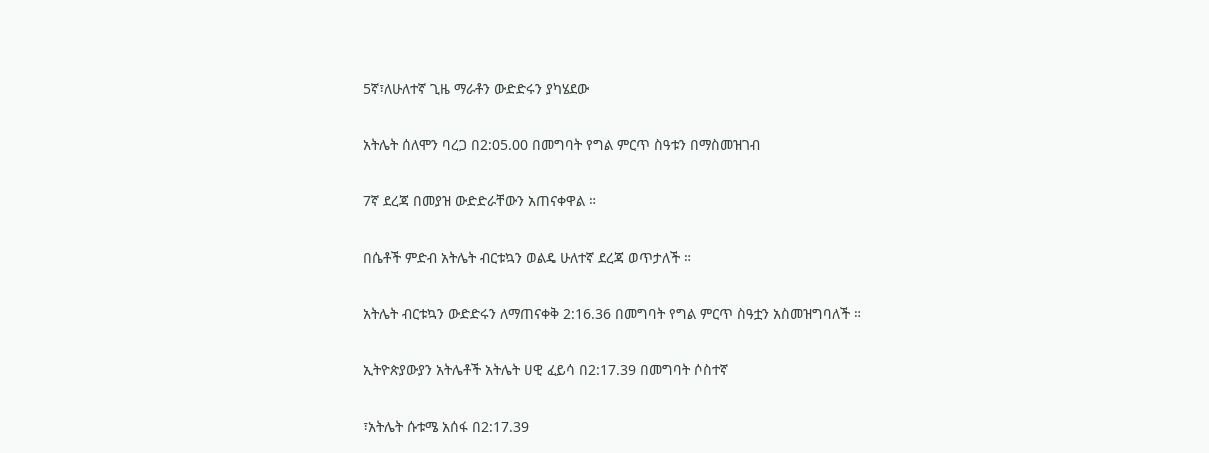5ኛ፣ለሁለተኛ ጊዜ ማራቶን ውድድሩን ያካሄደው

አትሌት ሰለሞን ባረጋ በ2:05.00 በመግባት የግል ምርጥ ስዓቱን በማስመዝገብ

7ኛ ደረጃ በመያዝ ውድድራቸውን አጠናቀዋል ።

በሴቶች ምድብ አትሌት ብርቱኳን ወልዴ ሁለተኛ ደረጃ ወጥታለች ።

አትሌት ብርቱኳን ውድድሩን ለማጠናቀቅ 2:16.36 በመግባት የግል ምርጥ ስዓቷን አስመዝግባለች ።

ኢትዮጵያውያን አትሌቶች አትሌት ሀዊ ፈይሳ በ2:17.39 በመግባት ሶስተኛ

፣አትሌት ሱቱሜ አሰፋ በ2:17.39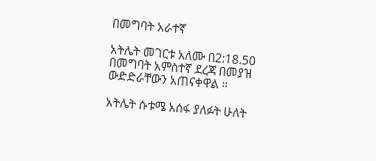በመግባት አራተኛ

አትሌት መገርቱ አለሙ በ2:18.50 በመግባት አምስተኛ ደረጃ በመያዝ ውድድራቸውን አጠናቀዋል ።

አትሌት ሱቱሜ አሰፋ ያለፉት ሁለት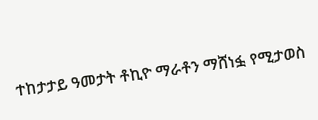ተከታታይ ዓመታት ቶኪዮ ማራቶን ማሸነፏ የሚታወስ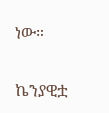ነው።

ኬንያዊቷ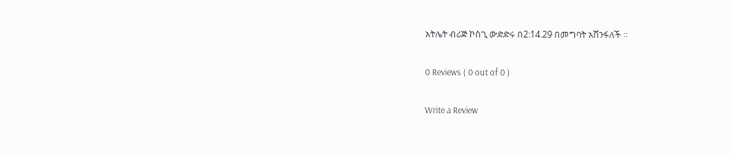አትሌት ብሪጅ ኮስጊ ውድድሩ በ2:14.29 በመግባት አሸንፋለች ።

0 Reviews ( 0 out of 0 )

Write a Review